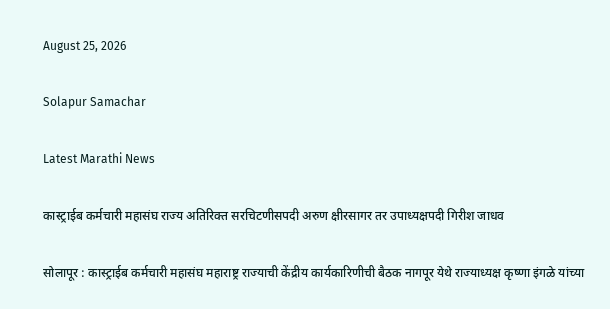August 25, 2026

Solapur Samachar

Latest Marathi News

कास्ट्राईब कर्मचारी महासंघ राज्य अतिरिक्त सरचिटणीसपदी अरुण क्षीरसागर तर उपाध्यक्षपदी गिरीश जाधव

सोलापूर : कास्ट्राईब कर्मचारी महासंघ महाराष्ट्र राज्याची केंद्रीय कार्यकारिणीची बैठक नागपूर येथे राज्याध्यक्ष कृष्णा इंगळे यांच्या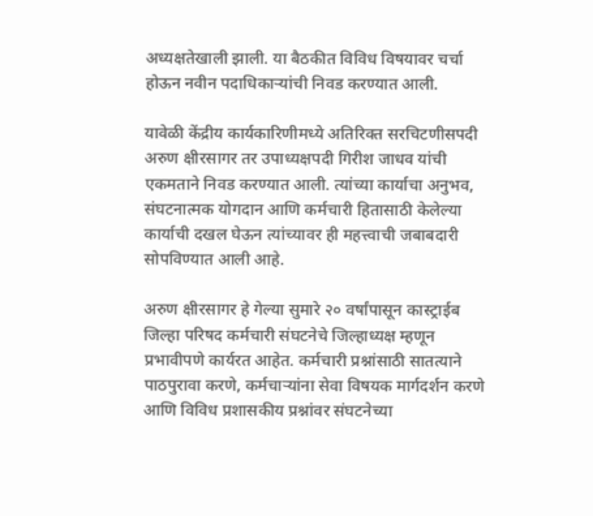अध्यक्षतेखाली झाली. या बैठकीत विविध विषयावर चर्चा होऊन नवीन पदाधिकाऱ्यांची निवड करण्यात आली.

यावेळी केंद्रीय कार्यकारिणीमध्ये अतिरिक्त सरचिटणीसपदी अरुण क्षीरसागर तर उपाध्यक्षपदी गिरीश जाधव यांची एकमताने निवड करण्यात आली. त्यांच्या कार्याचा अनुभव, संघटनात्मक योगदान आणि कर्मचारी हितासाठी केलेल्या कार्याची दखल घेऊन त्यांच्यावर ही महत्त्वाची जबाबदारी सोपविण्यात आली आहे.

अरुण क्षीरसागर हे गेल्या सुमारे २० वर्षांपासून कास्ट्राईब जिल्हा परिषद कर्मचारी संघटनेचे जिल्हाध्यक्ष म्हणून प्रभावीपणे कार्यरत आहेत. कर्मचारी प्रश्नांसाठी सातत्याने पाठपुरावा करणे, कर्मचाऱ्यांना सेवा विषयक मार्गदर्शन करणे आणि विविध प्रशासकीय प्रश्नांवर संघटनेच्या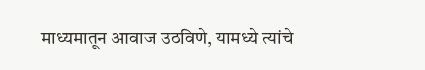माध्यमातून आवाज उठविणे, यामध्ये त्यांचे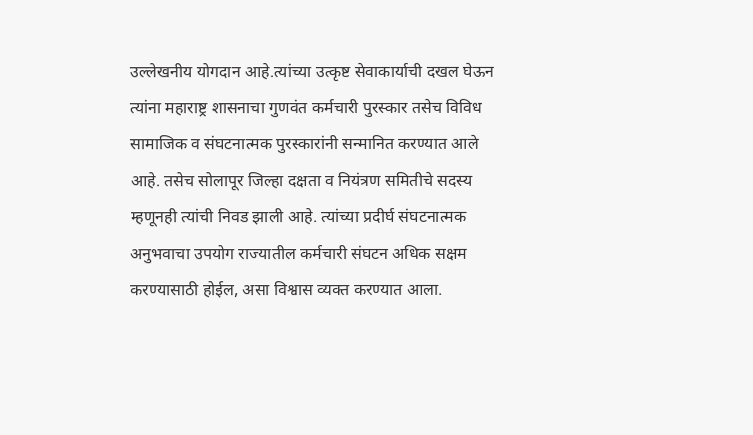उल्लेखनीय योगदान आहे.त्यांच्या उत्कृष्ट सेवाकार्याची दखल घेऊन त्यांना महाराष्ट्र शासनाचा गुणवंत कर्मचारी पुरस्कार तसेच विविध सामाजिक व संघटनात्मक पुरस्कारांनी सन्मानित करण्यात आले आहे. तसेच सोलापूर जिल्हा दक्षता व नियंत्रण समितीचे सदस्य म्हणूनही त्यांची निवड झाली आहे. त्यांच्या प्रदीर्घ संघटनात्मक अनुभवाचा उपयोग राज्यातील कर्मचारी संघटन अधिक सक्षम करण्यासाठी होईल, असा विश्वास व्यक्त करण्यात आला.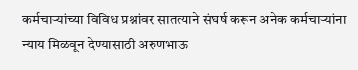कर्मचाऱ्यांच्या विविध प्रश्नांवर सातत्याने संघर्ष करून अनेक कर्मचाऱ्यांना न्याय मिळवून देण्यासाठी अरुणभाऊ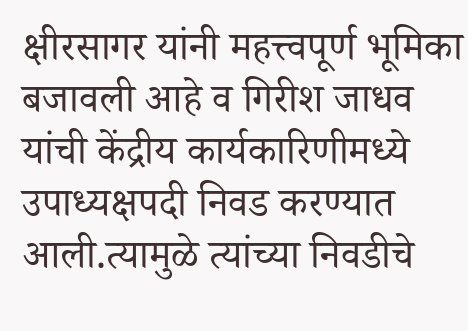क्षीरसागर यांनी महत्त्वपूर्ण भूमिका बजावली आहे व गिरीश जाधव यांची केंद्रीय कार्यकारिणीमध्ये उपाध्यक्षपदी निवड करण्यात आली.त्यामुळे त्यांच्या निवडीचे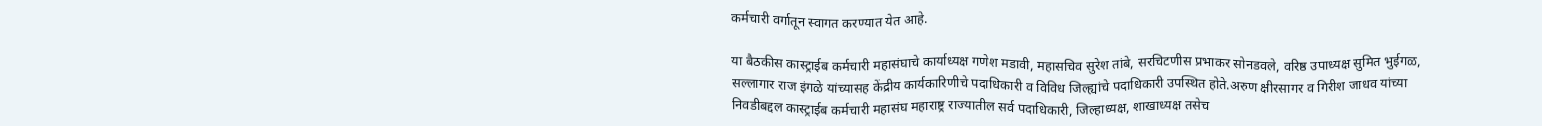कर्मचारी वर्गातून स्वागत करण्यात येत आहे.

या बैठकीस कास्ट्राईब कर्मचारी महासंघाचे कार्याध्यक्ष गणेश मडावी, महासचिव सुरेश तांबे, सरचिटणीस प्रभाकर सोनडवले, वरिष्ठ उपाध्यक्ष सुमित भुईगळ, सल्लागार राज इंगळे यांच्यासह केंद्रीय कार्यकारिणीचे पदाधिकारी व विविध जिल्ह्यांचे पदाधिकारी उपस्थित होते.अरुण क्षीरसागर व गिरीश जाधव यांच्या निवडीबद्दल कास्ट्राईब कर्मचारी महासंघ महाराष्ट्र राज्यातील सर्व पदाधिकारी, जिल्हाध्यक्ष, शाखाध्यक्ष तसेच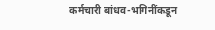कर्मचारी बांधव-भगिनींकडून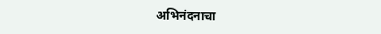अभिनंदनाचा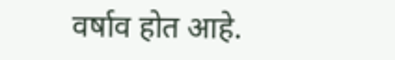वर्षाव होत आहे.